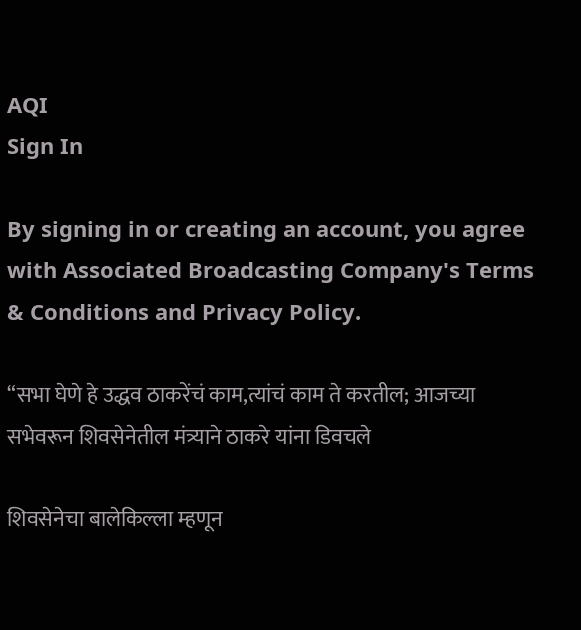AQI
Sign In

By signing in or creating an account, you agree with Associated Broadcasting Company's Terms & Conditions and Privacy Policy.

“सभा घेणे हे उद्धव ठाकरेंचं काम,त्यांचं काम ते करतील; आजच्या सभेवरून शिवसेनेतील मंत्र्याने ठाकरे यांना डिवचले

शिवसेनेचा बालेकिल्ला म्हणून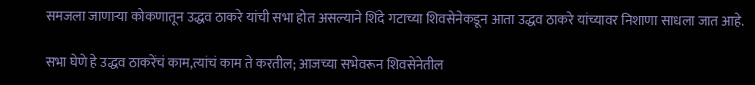समजला जाणाऱ्या कोकणातून उद्धव ठाकरे यांची सभा होत असल्याने शिंदे गटाच्या शिवसेनेकडून आता उद्धव ठाकरे यांच्यावर निशाणा साधला जात आहे.

सभा घेणे हे उद्धव ठाकरेंचं काम,त्यांचं काम ते करतील; आजच्या सभेवरून शिवसेनेतील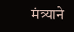मंत्र्याने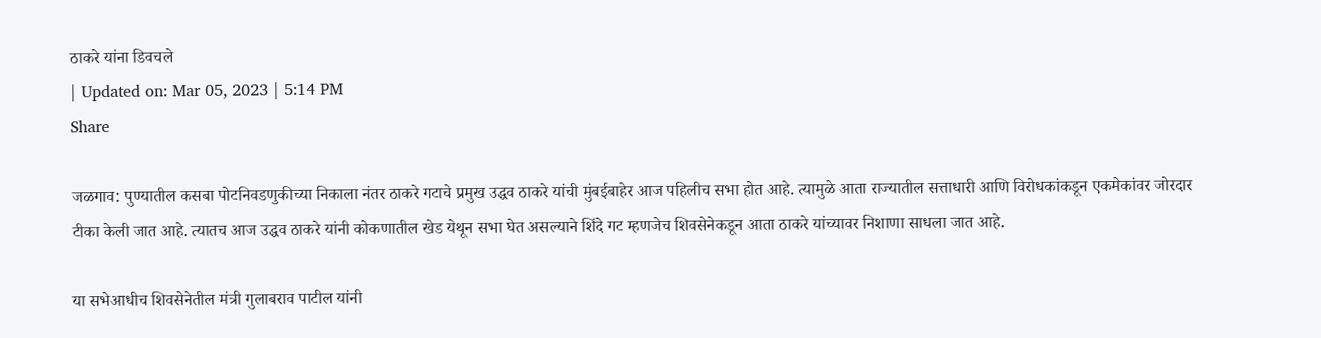ठाकरे यांना डिवचले
| Updated on: Mar 05, 2023 | 5:14 PM
Share

जळगाव: पुण्यातील कसबा पोटनिवडणुकीच्या निकाला नंतर ठाकरे गटाचे प्रमुख उद्धव ठाकरे यांची मुंबईबाहेर आज पहिलीच सभा होत आहे. त्यामुळे आता राज्यातील सत्ताधारी आणि विरोधकांकडून एकमेकांवर जोरदार टीका केली जात आहे. त्यातच आज उद्धव ठाकरे यांनी कोकणातील खेड येथून सभा घेत असल्याने शिंदे गट म्हणजेच शिवसेनेकडून आता ठाकरे यांच्यावर निशाणा साधला जात आहे.

या सभेआधीच शिवसेनेतील मंत्री गुलाबराव पाटील यांनी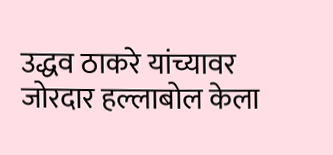उद्धव ठाकरे यांच्यावर जोरदार हल्लाबोल केला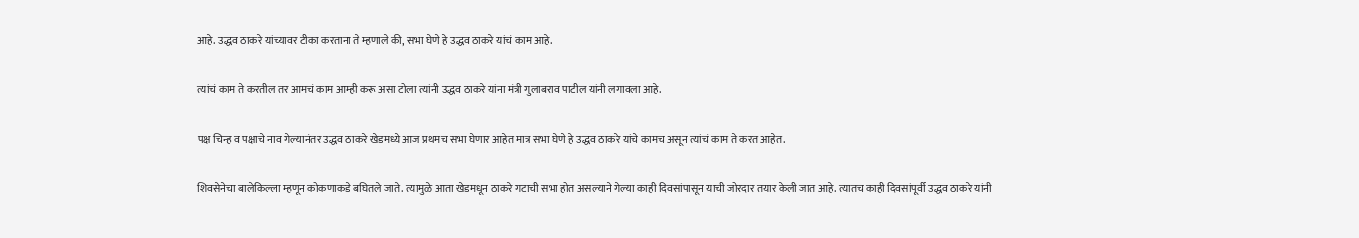आहे. उद्धव ठाकरे यांच्यावर टीका करताना ते म्हणाले की, सभा घेणे हे उद्धव ठाकरे यांचं काम आहे.

त्यांचं काम ते करतील तर आमचं काम आम्ही करू असा टोला त्यांनी उद्धव ठाकरे यांना मंत्री गुलाबराव पाटील यांनी लगावला आहे.

पक्ष चिन्ह व पक्षाचे नाव गेल्यानंतर उद्धव ठाकरे खेडमध्ये आज प्रथमच सभा घेणार आहेत मात्र सभा घेणे हे उद्धव ठाकरे यांचे कामच असून त्यांचं काम ते करत आहेत.

शिवसेनेचा बालेकिल्ला म्हणून कोकणाकडे बघितले जाते. त्यामुळे आता खेडमधून ठाकरे गटाची सभा होत असल्याने गेल्या काही दिवसांपासून याची जोरदार तयार केली जात आहे. त्यातच काही दिवसांपूर्वी उद्धव ठाकरे यांनी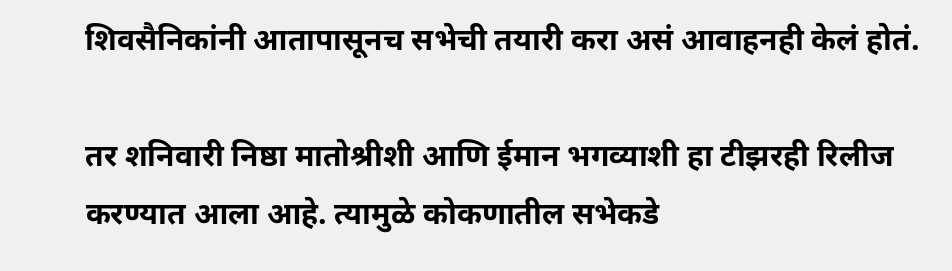शिवसैनिकांनी आतापासूनच सभेची तयारी करा असं आवाहनही केलं होतं.

तर शनिवारी निष्ठा मातोश्रीशी आणि ईमान भगव्याशी हा टीझरही रिलीज करण्यात आला आहे. त्यामुळे कोकणातील सभेकडे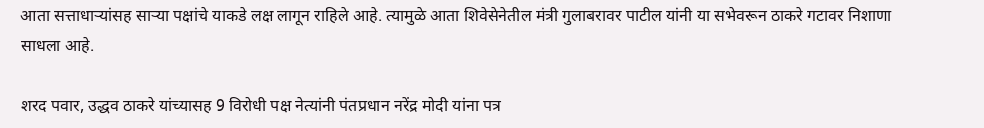आता सत्ताधाऱ्यांसह साऱ्या पक्षांचे याकडे लक्ष लागून राहिले आहे. त्यामुळे आता शिवेसेनेतील मंत्री गुलाबरावर पाटील यांनी या सभेवरून ठाकरे गटावर निशाणा साधला आहे.

शरद पवार, उद्धव ठाकरे यांच्यासह 9 विरोधी पक्ष नेत्यांनी पंतप्रधान नरेंद्र मोदी यांना पत्र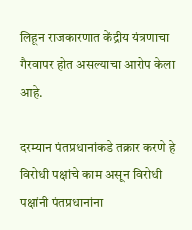लिहून राजकारणात केंद्रीय यंत्रणाचा गैरवापर होत असल्याचा आरोप केला आहे.

दरम्यान पंतप्रधानांकडे तक्रार करणे हे विरोधी पक्षांचे काम असून विरोधी पक्षांनी पंतप्रधानांना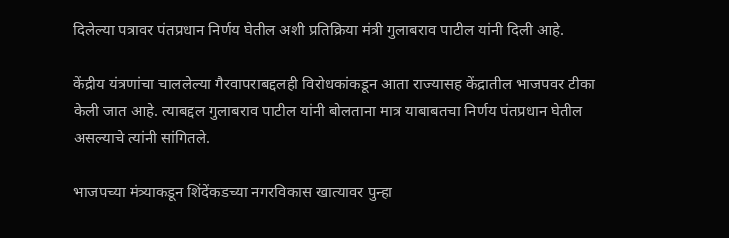दिलेल्या पत्रावर पंतप्रधान निर्णय घेतील अशी प्रतिक्रिया मंत्री गुलाबराव पाटील यांनी दिली आहे.

केंद्रीय यंत्रणांचा चाललेल्या गैरवापराबद्दलही विरोधकांकडून आता राज्यासह केंद्रातील भाजपवर टीका केली जात आहे. त्याबद्दल गुलाबराव पाटील यांनी बोलताना मात्र याबाबतचा निर्णय पंतप्रधान घेतील असल्याचे त्यांनी सांगितले.

भाजपच्या मंत्र्याकडून शिंदेंकडच्या नगरविकास खात्यावर पुन्हा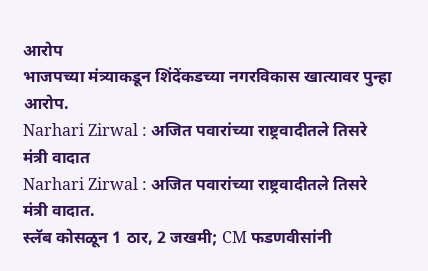आरोप
भाजपच्या मंत्र्याकडून शिंदेंकडच्या नगरविकास खात्यावर पुन्हा आरोप.
Narhari Zirwal : अजित पवारांच्या राष्ट्रवादीतले तिसरे मंत्री वादात
Narhari Zirwal : अजित पवारांच्या राष्ट्रवादीतले तिसरे मंत्री वादात.
स्लॅब कोसळून 1 ठार, 2 जखमी; CM फडणवीसांनी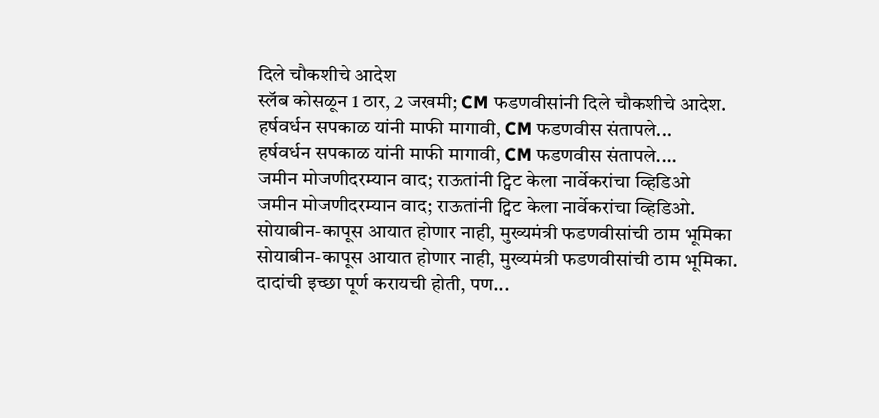दिले चौकशीचे आदेश
स्लॅब कोसळून 1 ठार, 2 जखमी; CM फडणवीसांनी दिले चौकशीचे आदेश.
हर्षवर्धन सपकाळ यांनी माफी मागावी, CM फडणवीस संतापले...
हर्षवर्धन सपकाळ यांनी माफी मागावी, CM फडणवीस संतापले....
जमीन मोजणीदरम्यान वाद; राऊतांनी ट्विट केला नार्वेकरांचा व्हिडिओ
जमीन मोजणीदरम्यान वाद; राऊतांनी ट्विट केला नार्वेकरांचा व्हिडिओ.
सोयाबीन-कापूस आयात होणार नाही, मुख्यमंत्री फडणवीसांची ठाम भूमिका
सोयाबीन-कापूस आयात होणार नाही, मुख्यमंत्री फडणवीसांची ठाम भूमिका.
दादांची इच्छा पूर्ण करायची होती, पण...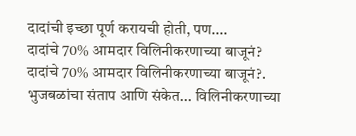दादांची इच्छा पूर्ण करायची होती, पण....
दादांचे 70% आमदार विलिनीकरणाच्या बाजूनं?
दादांचे 70% आमदार विलिनीकरणाच्या बाजूनं?.
भुजबळांचा संताप आणि संकेत... विलिनीकरणाच्या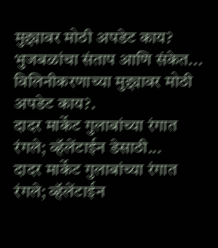मुद्द्यावर मोठी अपडेट काय?
भुजबळांचा संताप आणि संकेत... विलिनीकरणाच्या मुद्द्यावर मोठी अपडेट काय?.
दादर मार्केट गुलाबांच्या रंगात रंगले; व्हॅलेंटाईन डेसाठी...
दादर मार्केट गुलाबांच्या रंगात रंगले; व्हॅलेंटाईन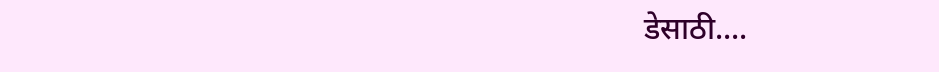डेसाठी....